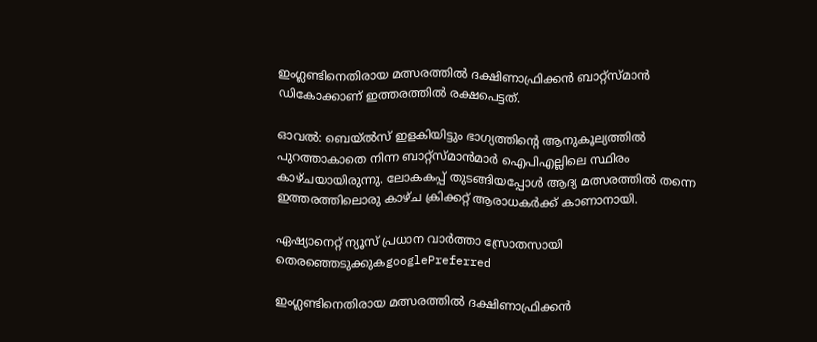ഇംഗ്ലണ്ടിനെതിരായ മത്സരത്തില്‍ ദക്ഷിണാഫ്രിക്കന്‍ ബാറ്റ്സ്‌മാന്‍ ഡികോക്കാണ് ഇത്തരത്തില്‍ രക്ഷപെട്ടത്.

ഓവല്‍: ബെയ്‌ല്‍സ് ഇളകിയിട്ടും ഭാഗ്യത്തിന്‍റെ ആനുകൂല്യത്തില്‍ പുറത്താകാതെ നിന്ന ബാറ്റ്‌സ്‌മാന്‍മാര്‍ ഐപിഎല്ലിലെ സ്ഥിരം കാഴ്‌ചയായിരുന്നു. ലോകകപ്പ് തുടങ്ങിയപ്പോള്‍ ആദ്യ മത്സരത്തില്‍ തന്നെ ഇത്തരത്തിലൊരു കാഴ്‌ച ക്രിക്കറ്റ് ആരാധകര്‍ക്ക് കാണാനായി.

ഏഷ്യാനെറ്റ് ന്യൂസ് പ്രധാന വാർത്താ സ്രോതസായി തെരഞ്ഞെടുക്കുകgooglePreferred

ഇംഗ്ലണ്ടിനെതിരായ മത്സരത്തില്‍ ദക്ഷിണാഫ്രിക്കന്‍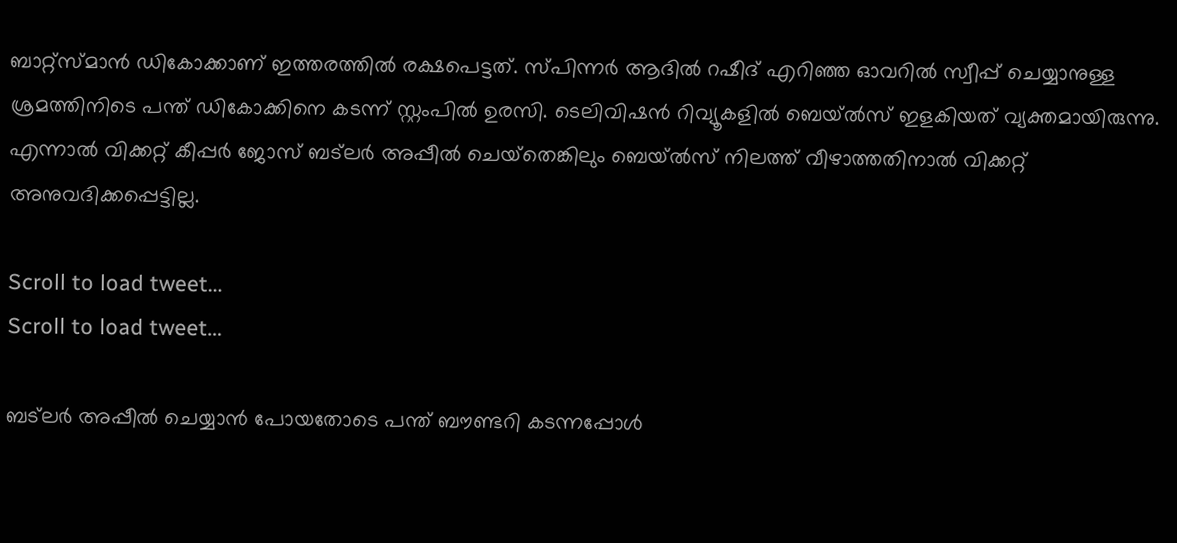ബാറ്റ്സ്‌മാന്‍ ഡികോക്കാണ് ഇത്തരത്തില്‍ രക്ഷപെട്ടത്. സ്‌പിന്നര്‍ ആദില്‍ റഷീദ് എറിഞ്ഞ ഓവറില്‍ സ്വീപ്പ് ചെയ്യാനുള്ള ശ്രമത്തിനിടെ പന്ത് ഡികോക്കിനെ കടന്ന് സ്റ്റംപില്‍ ഉരസി. ടെലിവിഷന്‍ റിവ്യൂകളില്‍ ബെയ്‌ല്‍സ് ഇളകിയത് വ്യക്തമായിരുന്നു. എന്നാല്‍ വിക്കറ്റ് കീപ്പര്‍ ജോസ് ബട്‌ലര്‍ അപ്പീല്‍ ചെയ്‌തെങ്കിലും ബെയ്‌ല്‍സ് നിലത്ത് വീഴാത്തതിനാല്‍ വിക്കറ്റ് അനുവദിക്കപ്പെട്ടില്ല.

Scroll to load tweet…
Scroll to load tweet…

ബട്‌ലര്‍ അപ്പീല്‍ ചെയ്യാന്‍ പോയതോടെ പന്ത് ബൗണ്ടറി കടന്നപ്പോള്‍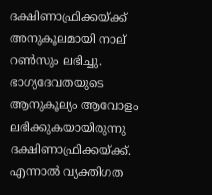ദക്ഷിണാഫ്രിക്കയ്‌ക്ക് അനുകൂലമായി നാല് റണ്‍സും ലഭിച്ചു. ഭാഗ്യദേവതയുടെ ആനുകൂല്യം ആവോളം ലഭിക്കുകയായിരുന്നു ദക്ഷിണാഫ്രിക്കയ്‌ക്ക്. എന്നാല്‍ വ്യക്തിഗത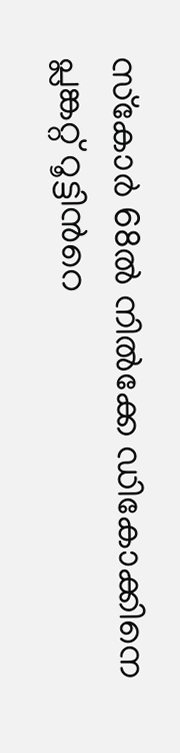സ്‌കോര്‍ 68ല്‍ നില്‍ക്കേ ഡികോക്കിനെ പ്ലങ്കറ്റ് റൂട്ടിന്‍റെ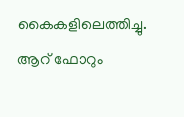കൈകളിലെത്തിച്ചു. ആറ് ഫോറും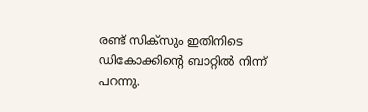രണ്ട് സിക്‌സും ഇതിനിടെ ഡികോക്കിന്‍റെ ബാറ്റില്‍ നിന്ന് പറന്നു.